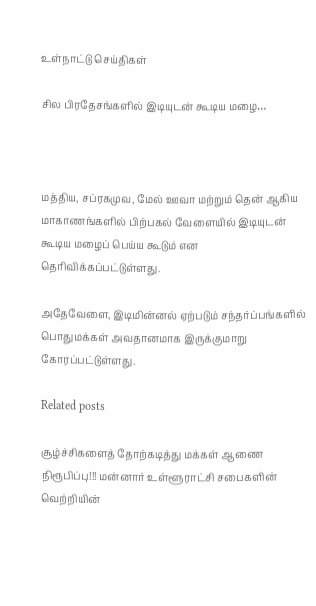உள்நாட்டு செய்திகள்

சில பிரதேசங்களில் இடியுடன் கூடிய மழை…



மத்திய, சப்ரகமுவ, மேல் ஊவா மற்றும் தென் ஆகிய மாகாணங்களில் பிற்பகல் வேளையில் இடியுடன் கூடிய மழைப் பெய்ய கூடும் என தெரிவிக்கப்பட்டுள்ளது.

அதேவேளை, இடிமின்னல் ஏற்படும் சந்தர்ப்பங்களில் பொதுமக்கள் அவதானமாக இருக்குமாறு கோரப்பட்டுள்ளது.

Related posts

சூழ்ச்சிகளைத் தோற்கடித்து மக்கள் ஆணை நிரூபிப்பு!!! மன்னார் உள்ளூராட்சி சபைகளின் வெற்றியின்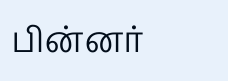பின்னர்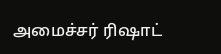அமைச்சர் ரிஷாட்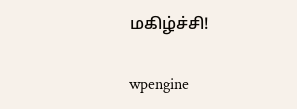மகிழ்ச்சி!

wpengine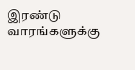இரண்டு வாரங்களுக்கு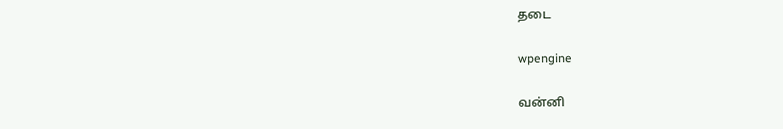தடை

wpengine

வன்னி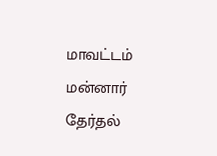மாவட்டம் மன்னார் தேர்தல்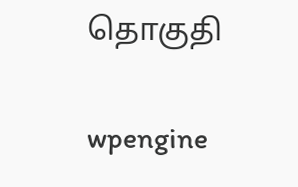தொகுதி

wpengine